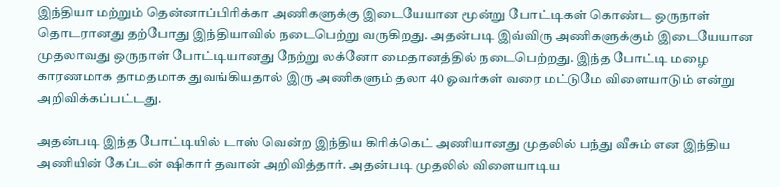இந்தியா மற்றும் தென்னாப்பிரிக்கா அணிகளுக்கு இடையேயான மூன்று போட்டிகள் கொண்ட ஒருநாள் தொடரானது தற்போது இந்தியாவில் நடைபெற்று வருகிறது. அதன்படி இவ்விரு அணிகளுக்கும் இடையேயான முதலாவது ஒருநாள் போட்டியானது நேற்று லக்னோ மைதானத்தில் நடைபெற்றது. இந்த போட்டி மழை காரணமாக தாமதமாக துவங்கியதால் இரு அணிகளும் தலா 40 ஓவர்கள் வரை மட்டுமே விளையாடும் என்று அறிவிக்கப்பட்டது.

அதன்படி இந்த போட்டியில் டாஸ் வென்ற இந்திய கிரிக்கெட் அணியானது முதலில் பந்து வீசும் என இந்திய அணியின் கேப்டன் ஷிகார் தவான் அறிவித்தார். அதன்படி முதலில் விளையாடிய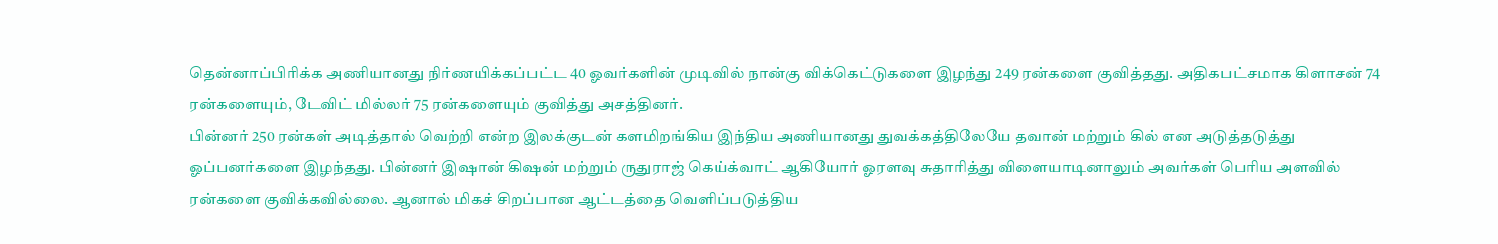தென்னாப்பிரிக்க அணியானது நிர்ணயிக்கப்பட்ட 40 ஓவர்களின் முடிவில் நான்கு விக்கெட்டுகளை இழந்து 249 ரன்களை குவித்தது. அதிகபட்சமாக கிளாசன் 74 ரன்களையும், டேவிட் மில்லர் 75 ரன்களையும் குவித்து அசத்தினர்.
பின்னர் 250 ரன்கள் அடித்தால் வெற்றி என்ற இலக்குடன் களமிறங்கிய இந்திய அணியானது துவக்கத்திலேயே தவான் மற்றும் கில் என அடுத்தடுத்து ஓப்பனர்களை இழந்தது. பின்னர் இஷான் கிஷன் மற்றும் ருதுராஜ் கெய்க்வாட் ஆகியோர் ஓரளவு சுதாரித்து விளையாடினாலும் அவர்கள் பெரிய அளவில் ரன்களை குவிக்கவில்லை. ஆனால் மிகச் சிறப்பான ஆட்டத்தை வெளிப்படுத்திய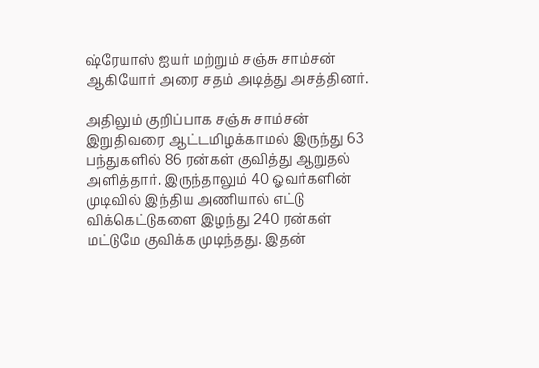ஷ்ரேயாஸ் ஐயர் மற்றும் சஞ்சு சாம்சன் ஆகியோர் அரை சதம் அடித்து அசத்தினர்.

அதிலும் குறிப்பாக சஞ்சு சாம்சன் இறுதிவரை ஆட்டமிழக்காமல் இருந்து 63 பந்துகளில் 86 ரன்கள் குவித்து ஆறுதல் அளித்தார். இருந்தாலும் 40 ஓவர்களின் முடிவில் இந்திய அணியால் எட்டு விக்கெட்டுகளை இழந்து 240 ரன்கள் மட்டுமே குவிக்க முடிந்தது. இதன்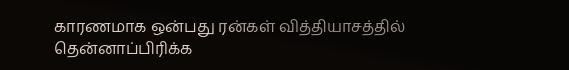காரணமாக ஒன்பது ரன்கள் வித்தியாசத்தில் தென்னாப்பிரிக்க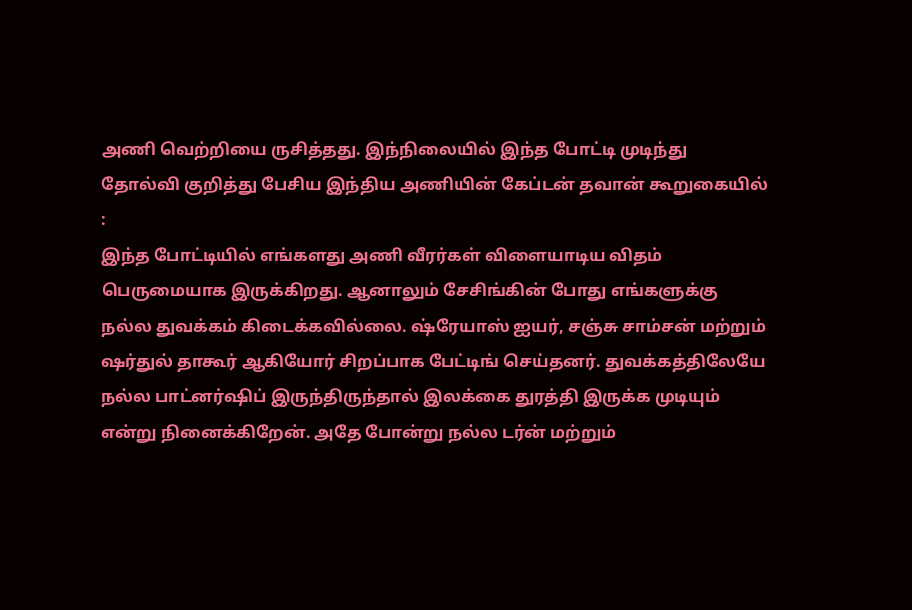அணி வெற்றியை ருசித்தது. இந்நிலையில் இந்த போட்டி முடிந்து தோல்வி குறித்து பேசிய இந்திய அணியின் கேப்டன் தவான் கூறுகையில் :
இந்த போட்டியில் எங்களது அணி வீரர்கள் விளையாடிய விதம் பெருமையாக இருக்கிறது. ஆனாலும் சேசிங்கின் போது எங்களுக்கு நல்ல துவக்கம் கிடைக்கவில்லை. ஷ்ரேயாஸ் ஐயர், சஞ்சு சாம்சன் மற்றும் ஷர்துல் தாகூர் ஆகியோர் சிறப்பாக பேட்டிங் செய்தனர். துவக்கத்திலேயே நல்ல பாட்னர்ஷிப் இருந்திருந்தால் இலக்கை துரத்தி இருக்க முடியும் என்று நினைக்கிறேன். அதே போன்று நல்ல டர்ன் மற்றும்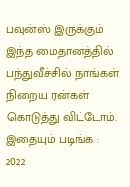பவுன்ஸ் இருக்கும் இந்த மைதானத்தில் பந்துவீச்சில் நாங்கள் நிறைய ரன்கள் கொடுத்து விட்டோம்.
இதையும் படிங்க : 2022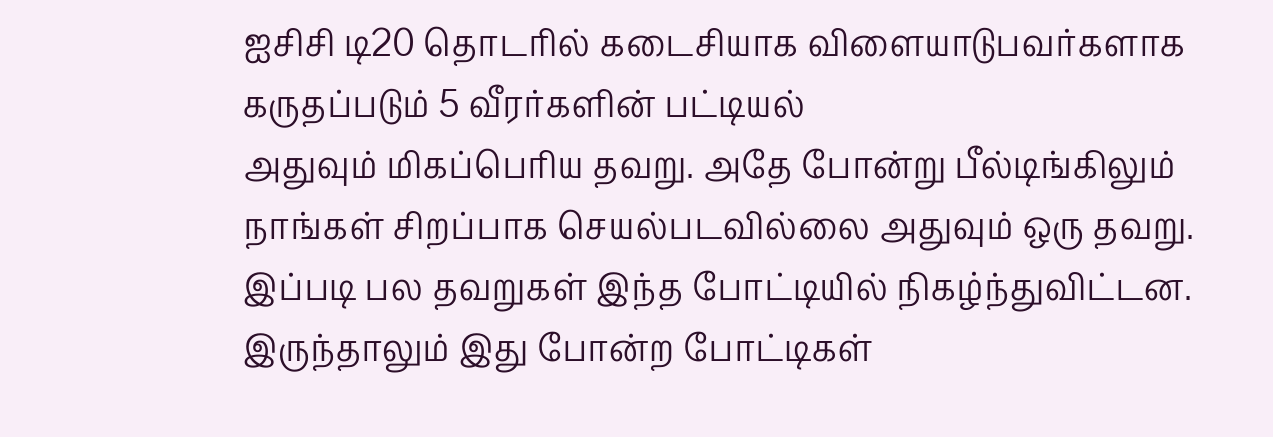ஐசிசி டி20 தொடரில் கடைசியாக விளையாடுபவர்களாக கருதப்படும் 5 வீரர்களின் பட்டியல்
அதுவும் மிகப்பெரிய தவறு. அதே போன்று பீல்டிங்கிலும் நாங்கள் சிறப்பாக செயல்படவில்லை அதுவும் ஒரு தவறு. இப்படி பல தவறுகள் இந்த போட்டியில் நிகழ்ந்துவிட்டன. இருந்தாலும் இது போன்ற போட்டிகள்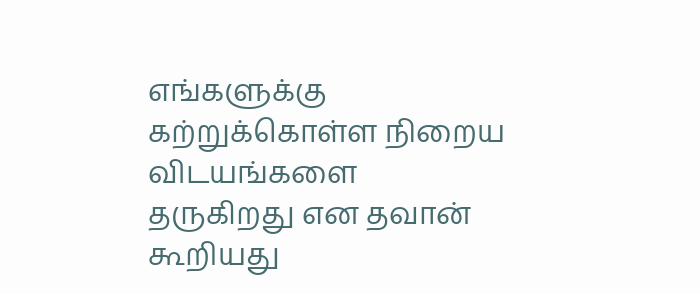எங்களுக்கு கற்றுக்கொள்ள நிறைய விடயங்களை தருகிறது என தவான் கூறியது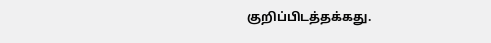குறிப்பிடத்தக்கது.